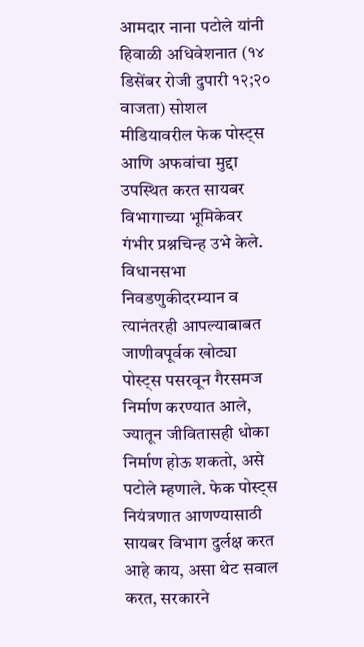आमदार नाना पटोले यांनी हिवाळी अधिवेशनात (१४ डिसेंबर रोजी दुपारी १२;२० वाजता) सोशल मीडियावरील फेक पोस्ट्स आणि अफवांचा मुद्दा उपस्थित करत सायबर विभागाच्या भूमिकेवर गंभीर प्रश्नचिन्ह उभे केले. विधानसभा निवडणुकीदरम्यान व त्यानंतरही आपल्याबाबत जाणीवपूर्वक खोट्या पोस्ट्स पसरवून गैरसमज निर्माण करण्यात आले, ज्यातून जीवितासही धोका निर्माण होऊ शकतो, असे पटोले म्हणाले. फेक पोस्ट्स नियंत्रणात आणण्यासाठी सायबर विभाग दुर्लक्ष करत आहे काय, असा थेट सवाल करत, सरकारने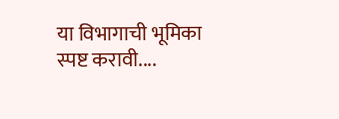या विभागाची भूमिका स्पष्ट करावी....